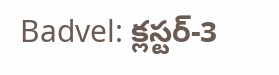Badvel: క్లస్టర్-3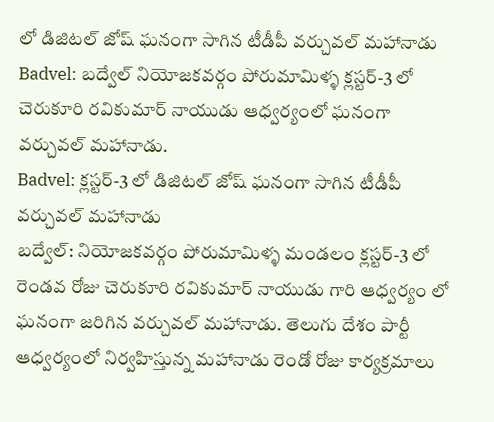లో డిజిటల్ జోష్ ఘనంగా సాగిన టీడీపీ వర్చువల్ మహానాడు
Badvel: బద్వేల్ నియోజకవర్గం పోరుమామిళ్ళ క్లస్టర్-3 లో చెరుకూరి రవికుమార్ నాయుడు ఆధ్వర్యంలో ఘనంగా వర్చువల్ మహానాడు.
Badvel: క్లస్టర్-3 లో డిజిటల్ జోష్ ఘనంగా సాగిన టీడీపీ వర్చువల్ మహానాడు
బద్వేల్: నియోజకవర్గం పోరుమామిళ్ళ మండలం క్లస్టర్-3 లో రెండవ రోజు చెరుకూరి రవికుమార్ నాయుడు గారి ఆధ్వర్యం లో ఘనంగా జరిగిన వర్చువల్ మహానాడు. తెలుగు దేశం పార్టీ ఆధ్వర్యంలో నిర్వహిస్తున్న మహానాడు రెండో రోజు కార్యక్రమాలు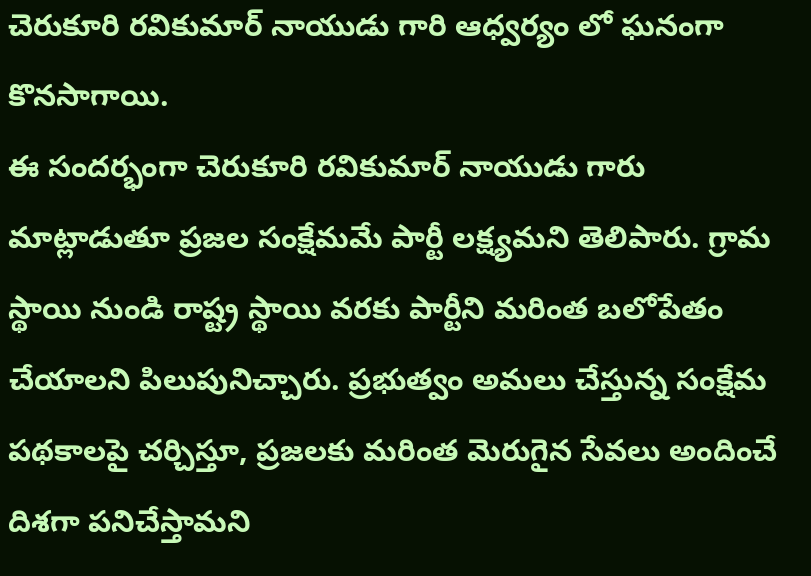చెరుకూరి రవికుమార్ నాయుడు గారి ఆధ్వర్యం లో ఘనంగా కొనసాగాయి.
ఈ సందర్భంగా చెరుకూరి రవికుమార్ నాయుడు గారు మాట్లాడుతూ ప్రజల సంక్షేమమే పార్టీ లక్ష్యమని తెలిపారు. గ్రామ స్థాయి నుండి రాష్ట్ర స్థాయి వరకు పార్టీని మరింత బలోపేతం చేయాలని పిలుపునిచ్చారు. ప్రభుత్వం అమలు చేస్తున్న సంక్షేమ పథకాలపై చర్చిస్తూ, ప్రజలకు మరింత మెరుగైన సేవలు అందించే దిశగా పనిచేస్తామని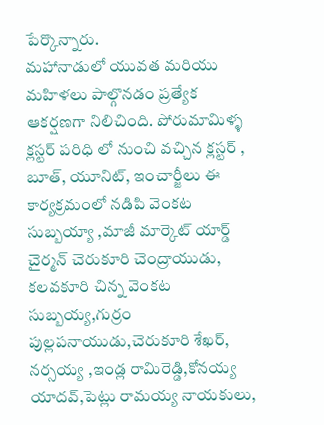పేర్కొన్నారు.
మహానాడులో యువత మరియు మహిళలు పాల్గొనడం ప్రత్యేక ఆకర్షణగా నిలిచింది. పోరుమామిళ్ళ క్లస్టర్ పరిధి లో నుంచి వచ్చిన క్లస్టర్ , బూత్, యూనిట్, ఇంచార్జీలు ఈ కార్యక్రమంలో నడిపి వెంకట సుబ్బయ్యా ,మాజీ మార్కెట్ యార్డ్ చైర్మన్ చెరుకూరి చెంద్రాయుడు, కలవకూరి చిన్న వెంకట సుబ్బయ్య,గుర్రం పుల్లపనాయుడు,చెరుకూరి శేఖర్, నర్సయ్య ,ఇండ్ల రామిరెడ్డి,కోనయ్య యాదవ్,పెట్లు రామయ్య నాయకులు,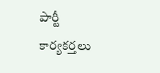పార్టీ కార్యకర్తలు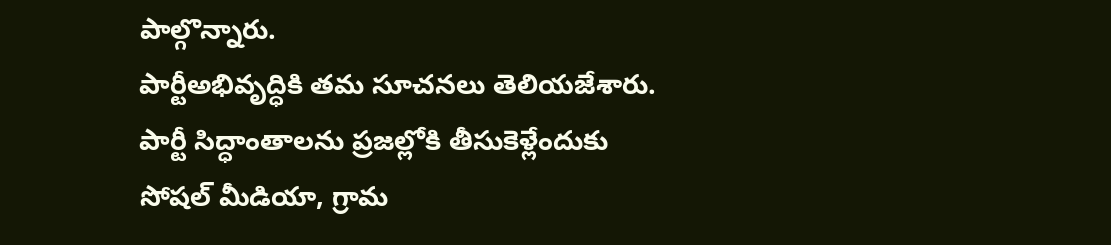పాల్గొన్నారు.
పార్టీఅభివృద్ధికి తమ సూచనలు తెలియజేశారు. పార్టీ సిద్ధాంతాలను ప్రజల్లోకి తీసుకెళ్లేందుకు సోషల్ మీడియా, గ్రామ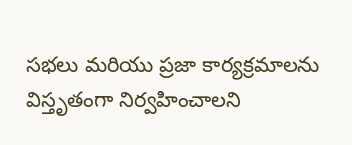సభలు మరియు ప్రజా కార్యక్రమాలను విస్తృతంగా నిర్వహించాలని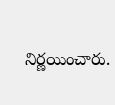నిర్ణయించారు.